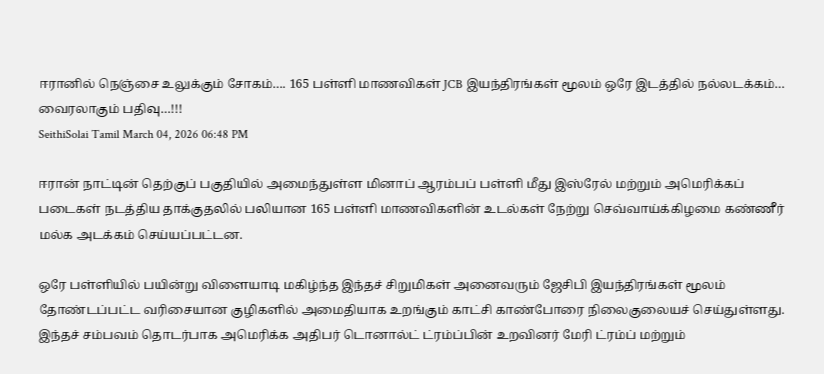ஈரானில் நெஞ்சை உலுக்கும் சோகம்…. 165 பள்ளி மாணவிகள் JCB இயந்திரங்கள் மூலம் ஒரே இடத்தில் நல்லடக்கம்… வைரலாகும் பதிவு…!!!
SeithiSolai Tamil March 04, 2026 06:48 PM

ஈரான் நாட்டின் தெற்குப் பகுதியில் அமைந்துள்ள மினாப் ஆரம்பப் பள்ளி மீது இஸ்ரேல் மற்றும் அமெரிக்கப் படைகள் நடத்திய தாக்குதலில் பலியான 165 பள்ளி மாணவிகளின் உடல்கள் நேற்று செவ்வாய்க்கிழமை கண்ணீர் மல்க அடக்கம் செய்யப்பட்டன.

ஒரே பள்ளியில் பயின்று விளையாடி மகிழ்ந்த இந்தச் சிறுமிகள் அனைவரும் ஜேசிபி இயந்திரங்கள் மூலம் தோண்டப்பட்ட வரிசையான குழிகளில் அமைதியாக உறங்கும் காட்சி காண்போரை நிலைகுலையச் செய்துள்ளது. இந்தச் சம்பவம் தொடர்பாக அமெரிக்க அதிபர் டொனால்ட் ட்ரம்ப்பின் உறவினர் மேரி ட்ரம்ப் மற்றும்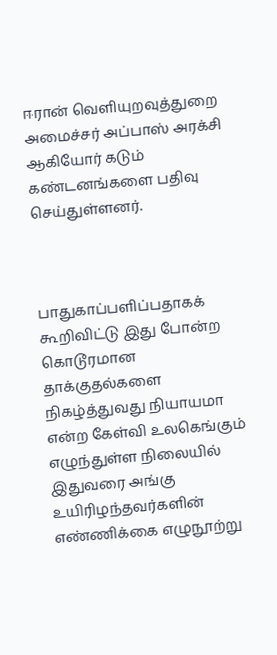ஈரான் வெளியுறவுத்துறை அமைச்சர் அப்பாஸ் அரக்சி ஆகியோர் கடும் கண்டனங்களை பதிவு செய்துள்ளனர்.



பாதுகாப்பளிப்பதாகக் கூறிவிட்டு இது போன்ற கொடூரமான தாக்குதல்களை நிகழ்த்துவது நியாயமா என்ற கேள்வி உலகெங்கும் எழுந்துள்ள நிலையில் இதுவரை அங்கு உயிரிழந்தவர்களின் எண்ணிக்கை எழுநூற்று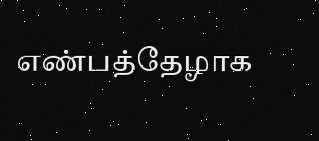எண்பத்தேழாக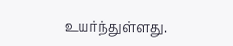உயர்ந்துள்ளது.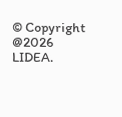© Copyright @2026 LIDEA.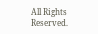All Rights Reserved.